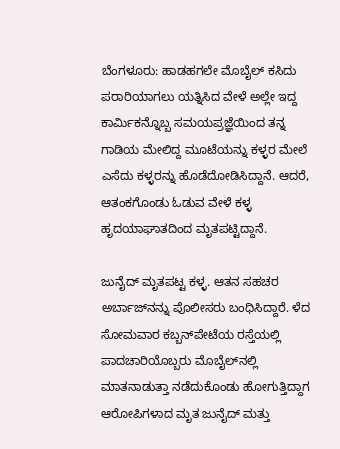ಬೆಂಗಳೂರು: ಹಾಡಹಗಲೇ ಮೊಬೈಲ್‌ ಕಸಿದು ಪರಾರಿಯಾಗಲು ಯತ್ನಿಸಿದ ವೇಳೆ ಅಲ್ಲೇ ಇದ್ದ ಕಾರ್ಮಿಕನ್ನೊಬ್ಬ ಸಮಯಪ್ರಜ್ಞೆಯಿಂದ ತನ್ನ ಗಾಡಿಯ ಮೇಲಿದ್ದ ಮೂಟೆಯನ್ನು ಕಳ್ಳರ ಮೇಲೆ ಎಸೆದು ಕಳ್ಳರನ್ನು ಹೊಡೆದೋಡಿಸಿದ್ದಾನೆ. ಆದರೆ, ಆತಂಕಗೊಂಡು ಓಡುವ ವೇಳೆ ಕಳ್ಳ ಹೃದಯಾಘಾತದಿಂದ ಮೃತಪಟ್ಟಿದ್ದಾನೆ.

ಜುನೈದ್‌ ಮೃತಪಟ್ಟ ಕಳ್ಳ. ಆತನ ಸಹಚರ ಅರ್ಬಾಜ್‌ನನ್ನು ಪೊಲೀಸರು ಬಂಧಿಸಿದ್ದಾರೆ. ಳೆದ ಸೋಮವಾರ ಕಬ್ಬನ್‌ಪೇಟೆಯ ರಸ್ತೆಯಲ್ಲಿ ಪಾದಚಾರಿಯೊಬ್ಬರು ಮೊಬೈಲ್‌ನಲ್ಲಿ ಮಾತನಾಡುತ್ತಾ ನಡೆದುಕೊಂಡು ಹೋಗುತ್ತಿದ್ದಾಗ ಆರೋಪಿಗಳಾದ ಮೃತ ಜುನೈದ್‌ ಮತ್ತು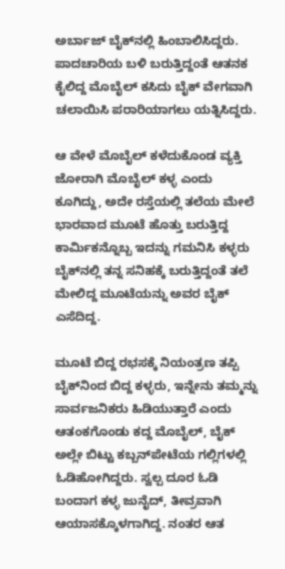ಅರ್ಬಾಜ್‌ ಬೈಕ್‌ನಲ್ಲಿ ಹಿಂಬಾಲಿಸಿದ್ದರು. ಪಾದಚಾರಿಯ ಬಳಿ ಬರುತ್ತಿದ್ದಂತೆ ಆತನಕ ಕೈಲಿದ್ದ ಮೊಬೈಲ್‌ ಕಸಿದು ಬೈಕ್‌ ವೇಗವಾಗಿ ಚಲಾಯಿಸಿ ಪರಾರಿಯಾಗಲು ಯತ್ನಿಸಿದ್ದರು.

ಆ ವೇಳೆ ಮೊಬೈಲ್‌ ಕಳೆದುಕೊಂಡ ವ್ಯಕ್ತಿ ಜೋರಾಗಿ ಮೊಬೈಲ್‌ ಕಳ್ಳ ಎಂದು ಕೂಗಿದ್ದು, ಅದೇ ರಸ್ತೆಯಲ್ಲಿ ತಲೆಯ ಮೇಲೆ ಭಾರವಾದ ಮೂಟೆ ಹೊತ್ತು ಬರುತ್ತಿದ್ದ ಕಾರ್ಮಿಕನ್ನೊಬ್ಬ ಇದನ್ನು ಗಮನಿಸಿ ಕಳ್ಳರು ಬೈಕ್‌ನಲ್ಲಿ ತನ್ನ ಸನಿಹಕ್ಕೆ ಬರುತ್ತಿದ್ದಂತೆ ತಲೆ ಮೇಲಿದ್ದ ಮೂಟೆಯನ್ನು ಅವರ ಬೈಕ್‌ ಎಸೆದಿದ್ದ.

ಮೂಟೆ ಬಿದ್ದ ರಭಸಕ್ಕೆ ನಿಯಂತ್ರಣ ತಪ್ಪಿ ಬೈಕ್‌ನಿಂದ ಬಿದ್ದ ಕಳ್ಳರು, ಇನ್ನೇನು ತಮ್ಮನ್ನು ಸಾರ್ವಜನಿಕರು ಹಿಡಿಯುತ್ತಾರೆ ಎಂದು ಆತಂಕಗೊಂಡು ಕದ್ದ ಮೊಬೈಲ್‌, ಬೈಕ್‌ ಅಲ್ಲೇ ಬಿಟ್ಟು ಕಬ್ಬನ್‌ಪೇಟೆಯ ಗಲ್ಲಿಗಳಲ್ಲಿ ಓಡಿಹೋಗಿದ್ದರು. ಸ್ವಲ್ಪ ದೂರ ಓಡಿ ಬಂದಾಗ ಕಳ್ಳ ಜುನೈದ್‌, ತೀವ್ರವಾಗಿ ಆಯಾಸಕ್ಕೊಳಗಾಗಿದ್ದ. ನಂತರ ಆತ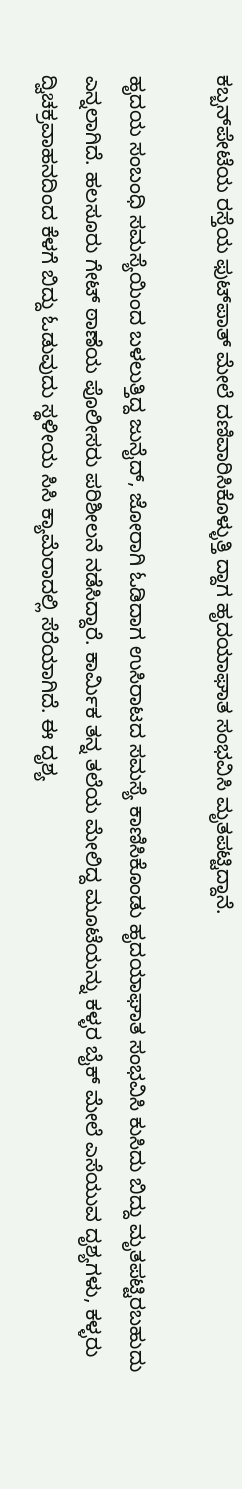ಕಬ್ಬನ್‌ಪೇಟೆಯ ರಸ್ತೆಯ ಫುಟ್‌ಪಾತ್‌ ಮೇಲೆ ದಣಿವಾರಿಸಿಕೊಳ್ಳುತ್ತಿ ದ್ದಾಗ ಹೃದಯಾಘಾತ ಸಂಭವಿಸಿ ಮೃತಪಟ್ಟಿದ್ದಾನೆ.

ಹೃದಯ ಸಂಬಂಧಿ ಸಮಸ್ಯೆಯಿಂದ ಬಳಲುತ್ತಿದ್ದ ಜುನೈದ್‌, ಜೋರಾಗಿ ಓಡಿದಾಗ ಉಸಿರಾಟದ ಸಮಸ್ಯೆ ಕಾಣಿಸಿಕೊಂಡು ಹೃದಯಾಘಾತ ಸಂಭವಿಸಿ ಕುಸಿದು ಬಿದ್ದು ಮೃತಪಟ್ಟಿರಬಹುದು ಎನ್ನಲಾಗಿದೆ. ಹಲಸೂರು ಗೇಟ್‌ ಠಾಣೆಯ ಪೊಲೀಸರು ಪರಿಶೀಲನೆ ನಡೆಸಿದ್ದಾರೆ. ಕಾರ್ಮಿಕ ತನ್ನ ತಲೆಯ ಮೇಲಿದ್ದ ಮೂಟೆಯನ್ನು ಕಳ್ಳರ ಬೈಕ್‌ ಮೇಲೆ ಎಸೆಯುವ ದೃಶ್ಯಗಳು, ಕಳ್ಳರು ದ್ವಿಚಕ್ರವಾಹನದಿಂದ ಕೆಳಗೆ ಬಿದ್ದು ಓಡುವುದು ಸ್ಥಳೀಯ ಸಿಸಿ ಕ್ಯಾಮೆರಾದಲ್ಲಿ ಸೆರೆಯಾಗಿದೆ. ಈ ದೃಶ್ಯ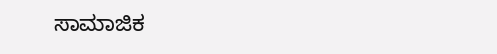ಸಾಮಾಜಿಕ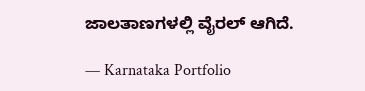ಜಾಲತಾಣಗಳಲ್ಲಿ ವೈರಲ್‌ ಆಗಿದೆ.

— Karnataka Portfolio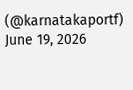(@karnatakaportf) June 19, 2026